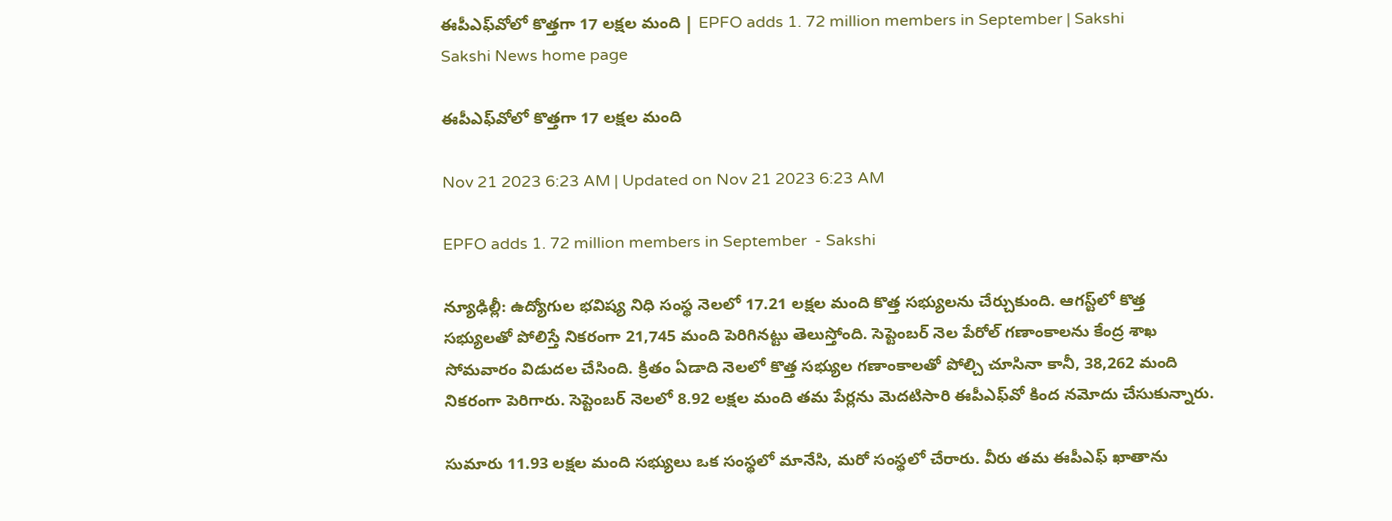ఈపీఎఫ్‌వోలో కొత్తగా 17 లక్షల మంది | EPFO adds 1. 72 million members in September | Sakshi
Sakshi News home page

ఈపీఎఫ్‌వోలో కొత్తగా 17 లక్షల మంది

Nov 21 2023 6:23 AM | Updated on Nov 21 2023 6:23 AM

EPFO adds 1. 72 million members in September  - Sakshi

న్యూఢిల్లీ: ఉద్యోగుల భవిష్య నిధి సంస్థ నెలలో 17.21 లక్షల మంది కొత్త సభ్యులను చేర్చుకుంది. ఆగస్ట్‌లో కొత్త సభ్యులతో పోలిస్తే నికరంగా 21,745 మంది పెరిగినట్టు తెలుస్తోంది. సెప్టెంబర్‌ నెల పేరోల్‌ గణాంకాలను కేంద్ర శాఖ సోమవారం విడుదల చేసింది. క్రితం ఏడాది నెలలో కొత్త సభ్యుల గణాంకాలతో పోల్చి చూసినా కానీ, 38,262 మంది నికరంగా పెరిగారు. సెప్టెంబర్‌ నెలలో 8.92 లక్షల మంది తమ పేర్లను మెదటిసారి ఈపీఎఫ్‌వో కింద నమోదు చేసుకున్నారు.

సుమారు 11.93 లక్షల మంది సభ్యులు ఒక సంస్థలో మానేసి, మరో సంస్థలో చేరారు. వీరు తమ ఈపీఎఫ్‌ ఖాతాను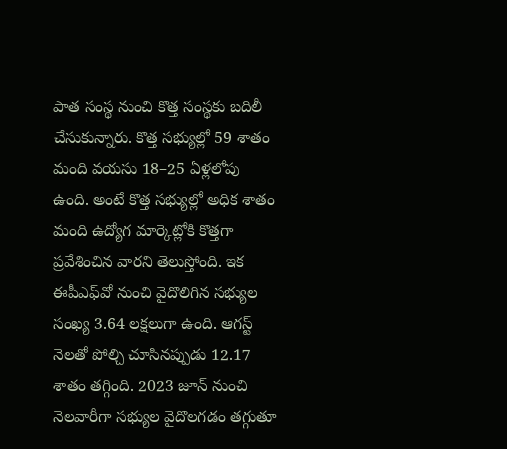పాత సంస్థ నుంచి కొత్త సంస్థకు బదిలీ చేసుకున్నారు. కొత్త సభ్యుల్లో 59 శాతం మంది వయసు 18–25 ఏళ్లలోపు ఉంది. అంటే కొత్త సభ్యుల్లో అధిక శాతం మంది ఉద్యోగ మార్కెట్లోకి కొత్తగా ప్రవేశించిన వారని తెలుస్తోంది. ఇక ఈపీఎఫ్‌వో నుంచి వైదొలిగిన సభ్యుల సంఖ్య 3.64 లక్షలుగా ఉంది. ఆగస్ట్‌ నెలతో పోల్చి చూసినప్పుడు 12.17 శాతం తగ్గింది. 2023 జూన్‌ నుంచి నెలవారీగా సభ్యుల వైదొలగడం తగ్గుతూ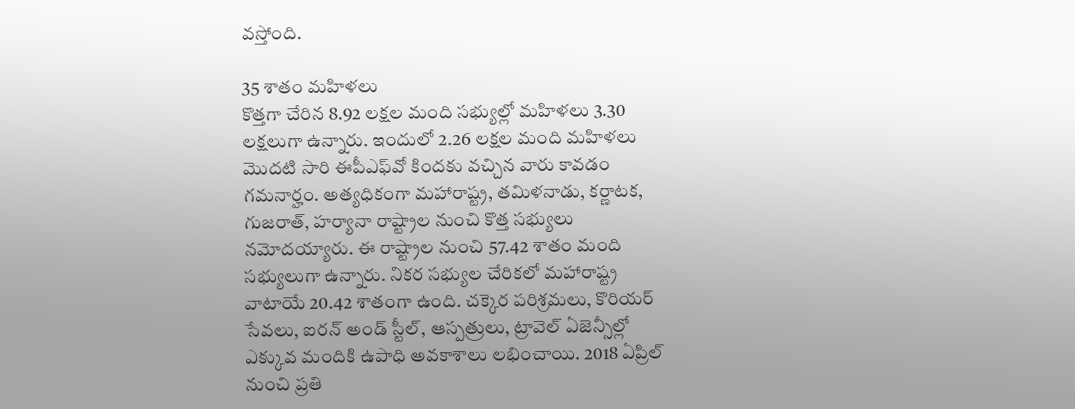వస్తోంది.

35 శాతం మహిళలు
కొత్తగా చేరిన 8.92 లక్షల మంది సభ్యుల్లో మహిళలు 3.30 లక్షలుగా ఉన్నారు. ఇందులో 2.26 లక్షల మంది మహిళలు మొదటి సారి ఈపీఎఫ్‌వో కిందకు వచ్చిన వారు కావడం గమనార్హం. అత్యధికంగా మహారాష్ట్ర, తమిళనాడు, కర్ణాటక, గుజరాత్, హర్యానా రాష్ట్రాల నుంచి కొత్త సభ్యులు నమోదయ్యారు. ఈ రాష్ట్రాల నుంచి 57.42 శాతం మంది సభ్యులుగా ఉన్నారు. నికర సభ్యుల చేరికలో మహారాష్ట్ర వాటాయే 20.42 శాతంగా ఉంది. చక్కెర పరిశ్రమలు, కొరియర్‌ సేవలు, ఐరన్‌ అండ్‌ స్టీల్, ఆస్పత్రులు, ట్రావెల్‌ ఏజెన్సీల్లో ఎక్కువ మందికి ఉపాధి అవకాశాలు లభించాయి. 2018 ఏప్రిల్‌ నుంచి ప్రతి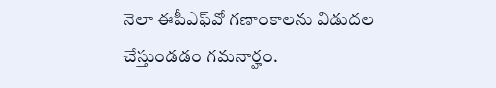నెలా ఈపీఎఫ్‌వో గణాంకాలను విడుదల చేస్తుండడం గమనార్హం.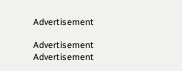Advertisement

Advertisement
Advertisement